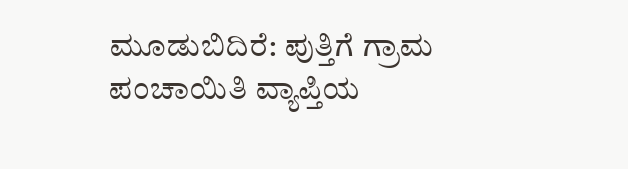ಮೂಡುಬಿದಿರೆ: ಪುತ್ತಿಗೆ ಗ್ರಾಮ ಪಂಚಾಯಿತಿ ವ್ಯಾಪ್ತಿಯ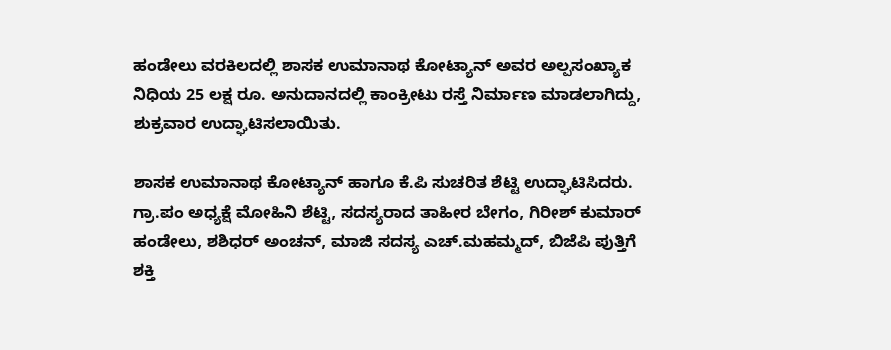ಹಂಡೇಲು ವರಕಿಲದಲ್ಲಿ ಶಾಸಕ ಉಮಾನಾಥ ಕೋಟ್ಯಾನ್ ಅವರ ಅಲ್ಪಸಂಖ್ಯಾಕ ನಿಧಿಯ 25 ಲಕ್ಷ ರೂ. ಅನುದಾನದಲ್ಲಿ ಕಾಂಕ್ರೀಟು ರಸ್ತೆ ನಿರ್ಮಾಣ ಮಾಡಲಾಗಿದ್ದು, ಶುಕ್ರವಾರ ಉದ್ಘಾಟಿಸಲಾಯಿತು.

ಶಾಸಕ ಉಮಾನಾಥ ಕೋಟ್ಯಾನ್ ಹಾಗೂ ಕೆ.ಪಿ ಸುಚರಿತ ಶೆಟ್ಟಿ ಉದ್ಘಾಟಿಸಿದರು. ಗ್ರಾ.ಪಂ ಅಧ್ಯಕ್ಷೆ ಮೋಹಿನಿ ಶೆಟ್ಟಿ, ಸದಸ್ಯರಾದ ತಾಹೀರ ಬೇಗಂ, ಗಿರೀಶ್ ಕುಮಾರ್ ಹಂಡೇಲು, ಶಶಿಧರ್ ಅಂಚನ್, ಮಾಜಿ ಸದಸ್ಯ ಎಚ್.ಮಹಮ್ಮದ್, ಬಿಜೆಪಿ ಪುತ್ತಿಗೆ ಶಕ್ತಿ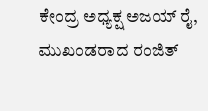ಕೇಂದ್ರ ಅಧ್ಯಕ್ಷ ಅಜಯ್ ರೈ, ಮುಖಂಡರಾದ ರಂಜಿತ್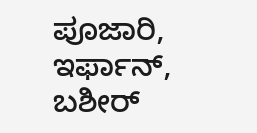ಪೂಜಾರಿ, ಇರ್ಫಾನ್, ಬಶೀರ್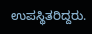ಉಪಸ್ಥಿತರಿದ್ದರು.